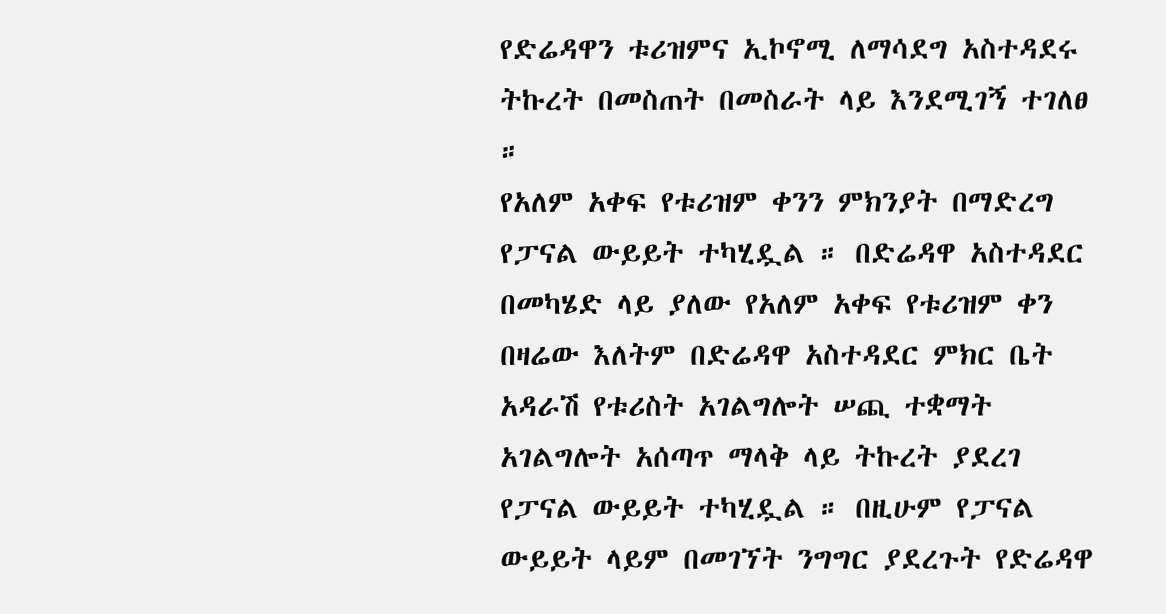የድሬዳዋን ቱሪዝምና ኢኮኖሚ ለማሳደግ አስተዳደሩ ትኩረት በመስጠት በመስራት ላይ እንደሚገኝ ተገለፀ ።
የአለም አቀፍ የቱሪዝም ቀንን ምክንያት በማድረግ የፓናል ውይይት ተካሂዷል ። በድሬዳዋ አስተዳደር በመካሄድ ላይ ያለው የአለም አቀፍ የቱሪዝም ቀን በዛሬው እለትም በድሬዳዋ አስተዳደር ምክር ቤት አዳራሽ የቱሪስት አገልግሎት ሠጪ ተቋማት አገልግሎት አሰጣጥ ማላቅ ላይ ትኩረት ያደረገ የፓናል ውይይት ተካሂዷል ። በዚሁም የፓናል ውይይት ላይም በመገኘት ንግግር ያደረጉት የድሬዳዋ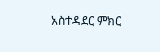አስተዳደር ምክር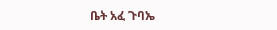ቤት አፈ ጉባኤ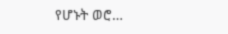የሆኑት ወሮ…